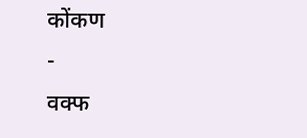कोंकण
-
वक्फ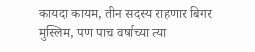कायदा कायम, तीन सदस्य राहणार बिगर मुस्लिम, पण पाच वर्षाच्या त्या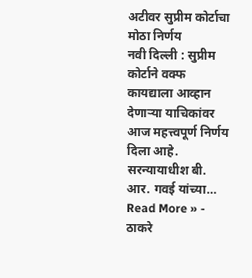अटीवर सुप्रीम कोर्टाचा मोठा निर्णय
नवी दिल्ली : सुप्रीम कोर्टाने वक्फ कायद्याला आव्हान देणाऱ्या याचिकांवर आज महत्त्वपूर्ण निर्णय दिला आहे. सरन्यायाधीश बी. आर. गवई यांच्या…
Read More » -
ठाकरे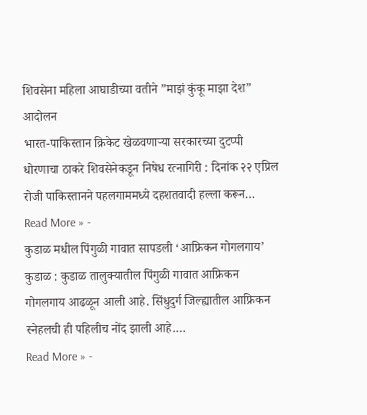शिवसेना महिला आघाडीच्या वतीने ”माझं कुंकू माझा देश” आदोलन
भारत-पाकिस्तान क्रिकेट खेळवणाऱ्या सरकारच्या दुटप्पी धोरणाचा ठाकरे शिवसेनेकडून निषेध रत्नागिरी : दिनांक २२ एप्रिल रोजी पाकिस्तानने पहलगाममध्ये दहशतवादी हल्ला करून…
Read More » -
कुडाळ मधील पिंगुळी गावात सापडली ‘आफ्रिकन गोगलगाय’
कुडाळ : कुडाळ तालुक्यातील पिंगुळी गावात आफ्रिकन गोगलगाय आढळून आली आहे. सिंधुदुर्ग जिल्ह्यातील आफ्रिकन स्नेहलची ही पहिलीच नोंद झाली आहे.…
Read More » -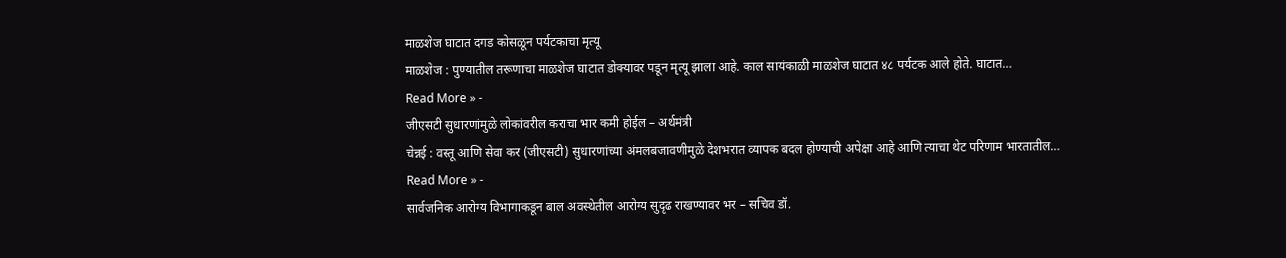माळशेज घाटात दगड कोसळून पर्यटकाचा मृत्यू
माळशेज : पुण्यातील तरूणाचा माळशेज घाटात डोक्यावर पडून मृत्यू झाला आहे. काल सायंकाळी माळशेज घाटात ४८ पर्यटक आले होते. घाटात…
Read More » -
जीएसटी सुधारणांमुळे लोकांवरील कराचा भार कमी होईल – अर्थमंत्री
चेन्नई : वस्तू आणि सेवा कर (जीएसटी) सुधारणांच्या अंमलबजावणीमुळे देशभरात व्यापक बदल होण्याची अपेक्षा आहे आणि त्याचा थेट परिणाम भारतातील…
Read More » -
सार्वजनिक आरोग्य विभागाकडून बाल अवस्थेतील आरोग्य सुदृढ राखण्यावर भर – सचिव डॉ.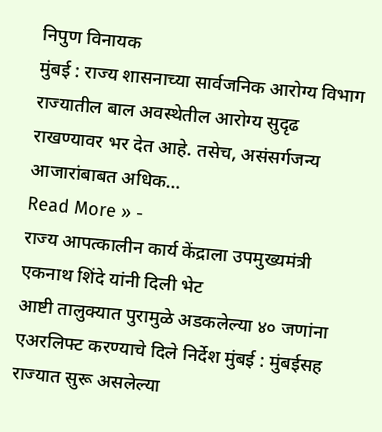निपुण विनायक
मुंबई : राज्य शासनाच्या सार्वजनिक आरोग्य विभाग राज्यातील बाल अवस्थेतील आरोग्य सुदृढ राखण्यावर भर देत आहे. तसेच, असंसर्गजन्य आजारांबाबत अधिक…
Read More » -
राज्य आपत्कालीन कार्य केंद्राला उपमुख्यमंत्री एकनाथ शिंदे यांनी दिली भेट
आष्टी तालुक्यात पुरामुळे अडकलेल्या ४० जणांना एअरलिफ्ट करण्याचे दिले निर्देश मुंबई : मुंबईसह राज्यात सुरू असलेल्या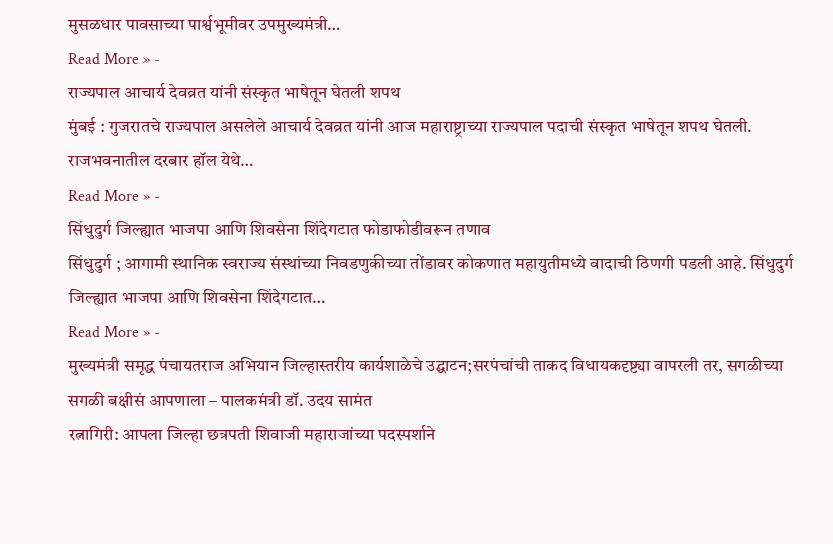मुसळधार पावसाच्या पार्श्वभूमीवर उपमुख्यमंत्री…
Read More » -
राज्यपाल आचार्य देवव्रत यांनी संस्कृत भाषेतून घेतली शपथ
मुंबई : गुजरातचे राज्यपाल असलेले आचार्य देवव्रत यांनी आज महाराष्ट्राच्या राज्यपाल पदाची संस्कृत भाषेतून शपथ घेतली. राजभवनातील दरबार हॉल येथे…
Read More » -
सिंधुदुर्ग जिल्ह्यात भाजपा आणि शिवसेना शिंदेगटात फोडाफोडीवरून तणाव
सिंधुदुर्ग ; आगामी स्थानिक स्वराज्य संस्थांच्या निवडणुकीच्या तोंडावर कोकणात महायुतीमध्ये वादाची ठिणगी पडली आहे. सिंधुदुर्ग जिल्ह्यात भाजपा आणि शिवसेना शिंदेगटात…
Read More » -
मुख्यमंत्री समृद्ध पंचायतराज अभियान जिल्हास्तरीय कार्यशाळेचे उद्घाटन;सरपंचांची ताकद विधायकदृष्ट्या वापरली तर, सगळीच्या सगळी बक्षीसं आपणाला – पालकमंत्री डॉ. उदय सामंत
रत्नागिरी: आपला जिल्हा छत्रपती शिवाजी महाराजांच्या पदस्पर्शाने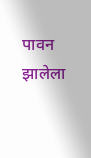पावन झालेला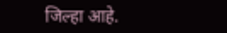जिल्हा आहे.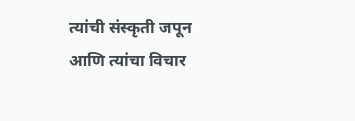त्यांची संस्कृती जपून आणि त्यांचा विचार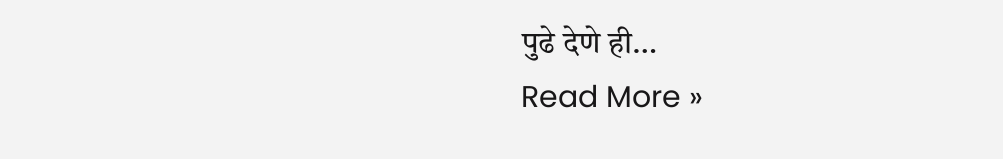पुढे देणे ही…
Read More »